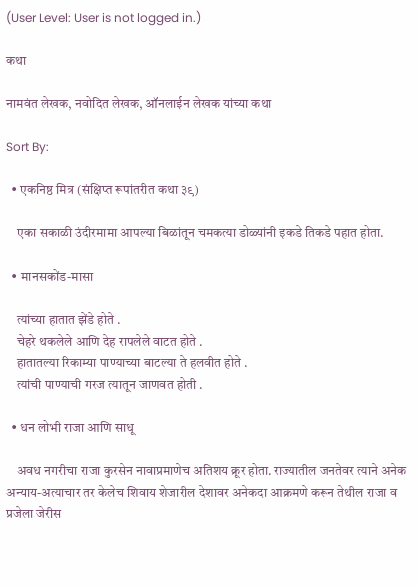(User Level: User is not logged in.)

कथा

नामवंत लेखक, नवोदित लेखक, ऑनलाईन लेखक यांच्या कथा

Sort By:

  • एकनिष्ठ मित्र (संक्षिप्त रूपांतरीत कथा ३९)

    एका सकाळी उंदीरमामा आपल्या बिळांतून चमकत्या डोळ्यांनी इकडे तिकडे पहात होता.

  • मानसकोंड-मासा

    त्यांच्या हातात झेंडे होते .
    चेहरे थकलेले आणि देह रापलेले वाटत होते .
    हातातल्या रिकाम्या पाण्याच्या बाटल्या ते हलवीत होते .
    त्यांची पाण्याची गरज त्यातून जाणवत होती .

  • धन लोभी राजा आणि साधू

    अवध नगरीचा राजा कुरसेन नावाप्रमाणेच अतिशय क्रूर होता. राज्यातील जनतेवर त्याने अनेक अन्याय-अत्याचार तर केलेच शिवाय शेजारील देशावर अनेकदा आक्रमणे करून तेथील राजा व प्रजेला जेरीस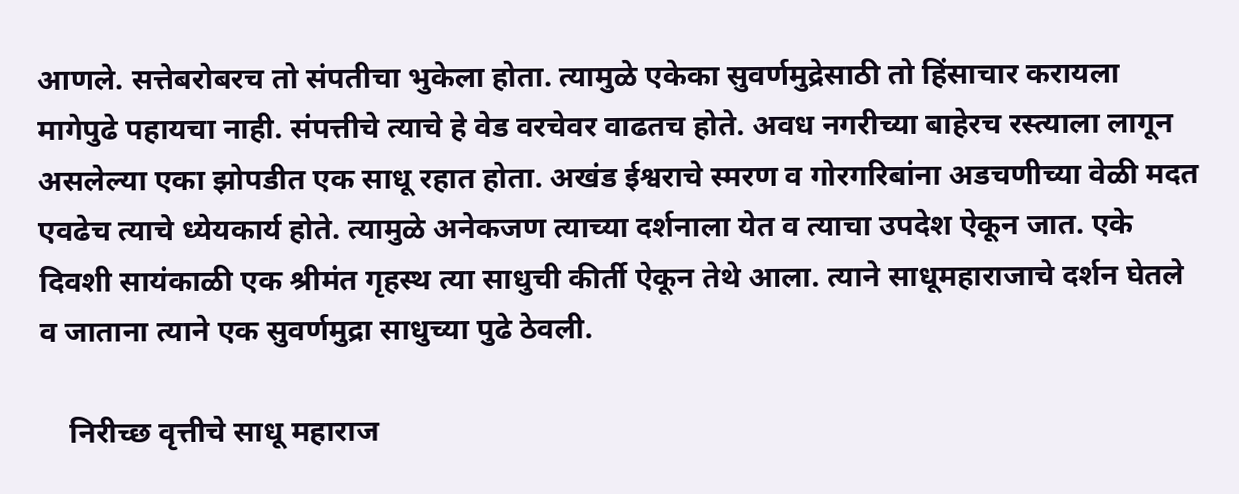आणले. सत्तेबरोबरच तो संपतीचा भुकेला होता. त्यामुळे एकेका सुवर्णमुद्रेसाठी तो हिंसाचार करायला मागेपुढे पहायचा नाही. संपत्तीचे त्याचे हे वेड वरचेवर वाढतच होते. अवध नगरीच्या बाहेरच रस्त्याला लागून असलेल्या एका झोपडीत एक साधू रहात होता. अखंड ईश्वराचे स्मरण व गोरगरिबांना अडचणीच्या वेळी मदत एवढेच त्याचे ध्येयकार्य होते. त्यामुळे अनेकजण त्याच्या दर्शनाला येत व त्याचा उपदेश ऐकून जात. एके दिवशी सायंकाळी एक श्रीमंत गृहस्थ त्या साधुची कीर्ती ऐकून तेथे आला. त्याने साधूमहाराजाचे दर्शन घेतले व जाताना त्याने एक सुवर्णमुद्रा साधुच्या पुढे ठेवली.

    निरीच्छ वृत्तीचे साधू महाराज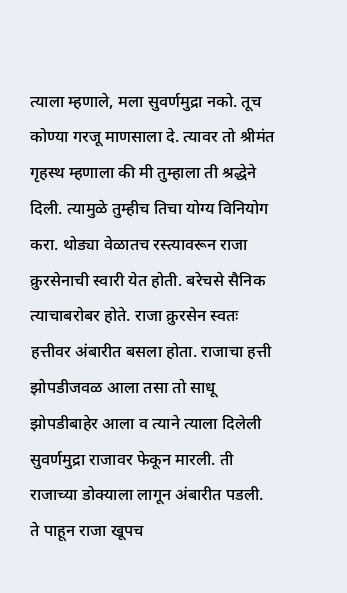त्याला म्हणाले, मला सुवर्णमुद्रा नको. तूच कोण्या गरजू माणसाला दे. त्यावर तो श्रीमंत गृहस्थ म्हणाला की मी तुम्हाला ती श्रद्धेने दिली. त्यामुळे तुम्हीच तिचा योग्य विनियोग करा. थोड्या वेळातच रस्त्यावरून राजा क्रुरसेनाची स्वारी येत होती. बरेचसे सैनिक त्याचाबरोबर होते. राजा क्रुरसेन स्वतः हत्तीवर अंबारीत बसला होता. राजाचा हत्ती झोपडीजवळ आला तसा तो साधू झोपडीबाहेर आला व त्याने त्याला दिलेली सुवर्णमुद्रा राजावर फेकून मारली. ती राजाच्या डोक्याला लागून अंबारीत पडली. ते पाहून राजा खूपच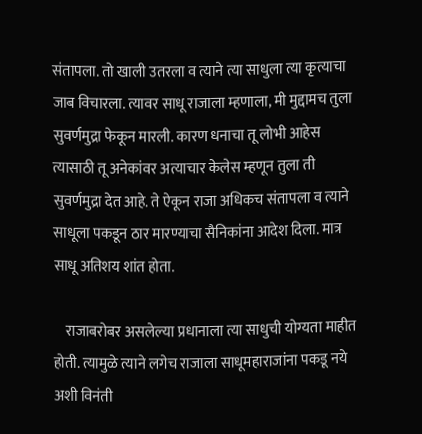संतापला. तो खाली उतरला व त्याने त्या साधुला त्या कृत्याचा जाब विचारला. त्यावर साधू राजाला म्हणाला, मी मुद्दामच तुला सुवर्णमुद्रा फेकून मारली. कारण धनाचा तू लोभी आहेस त्यासाठी तू अनेकांवर अत्याचार केलेस म्हणून तुला ती सुवर्णमुद्रा देत आहे. ते ऐकून राजा अधिकच संतापला व त्याने साधूला पकडून ठार मारण्याचा सैनिकांना आदेश दिला. मात्र साधू अतिशय शांत होता.

    राजाबरोबर असलेल्या प्रधानाला त्या साधुची योग्यता माहीत होती. त्यामुळे त्याने लगेच राजाला साधूमहाराजांना पकडू नये अशी विनंती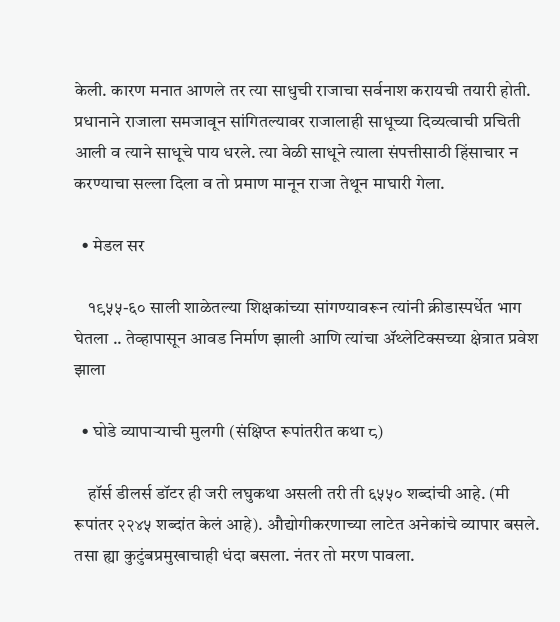केली. कारण मनात आणले तर त्या साधुची राजाचा सर्वनाश करायची तयारी होती. प्रधानाने राजाला समजावून सांगितल्यावर राजालाही साधूच्या दिव्यत्वाची प्रचिती आली व त्याने साधूचे पाय धरले. त्या वेळी साधूने त्याला संपत्तीसाठी हिंसाचार न करण्याचा सल्ला दिला व तो प्रमाण मानून राजा तेथून माघारी गेला.

  • मेडल सर

    १९५५-६० साली शाळेतल्या शिक्षकांच्या सांगण्यावरून त्यांनी क्रीडास्पर्धेत भाग घेतला .. तेव्हापासून आवड निर्माण झाली आणि त्यांचा ॲथ्लेटिक्सच्या क्षेत्रात प्रवेश झाला

  • घोडे व्यापाऱ्याची मुलगी (संक्षिप्त रूपांतरीत कथा ८)

    हॉर्स डीलर्स डॉटर ही जरी लघुकथा असली तरी ती ६५५० शब्दांची आहे. (मी रूपांतर २२४५ शब्दांत केलं आहे). औद्योगीकरणाच्या लाटेत अनेकांचे व्यापार बसले. तसा ह्या कुटुंबप्रमुखाचाही धंदा बसला. नंतर तो मरण पावला.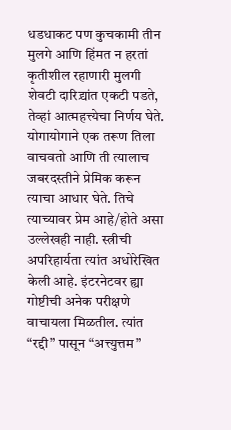धडधाकट पण कुचकामी तीन मुलगे आणि हिंमत न हरतां कृतीशील रहाणारी मुलगी शेवटी दारिद्र्यांत एकटी पडते, तेव्हां आत्महत्त्येचा निर्णय घेते. योगायोगाने एक तरूण तिला वाचवतो आणि ती त्यालाच जबरदस्तीने प्रेमिक करून त्याचा आधार घेते. तिचे त्याच्यावर प्रेम आहे/होते असा उल्लेखही नाही. स्त्रीची अपरिहार्यता त्यांत अधोरेखित केली आहे. इंटरनेटवर ह्या गोष्टीची अनेक परीक्षणे वाचायला मिळतील. त्यांत “रद्दी” पासून “अत्त्युत्तम”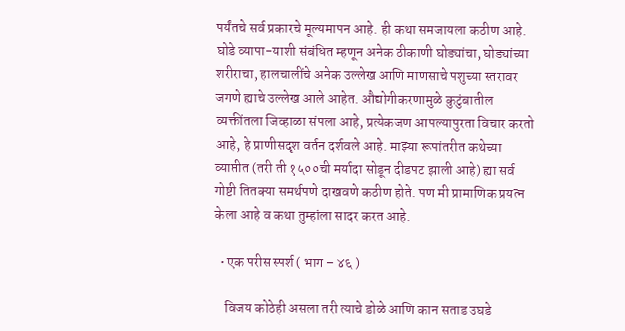पर्यंतचे सर्व प्रकारचे मूल्यमापन आहे. ही कथा समजायला कठीण आहे. घोडे व्यापा-याशी संबंधित म्हणून अनेक ठीकाणी घोड्यांचा, घोड्यांच्या शरीराचा, हालचालींचे अनेक उल्लेख आणि माणसाचे पशुच्या स्तरावर जगणे ह्याचे उल्लेख आले आहेत. औद्योगीकरणामुळे कुटुंबातील व्यक्तींतला जिव्हाळा संपला आहे, प्रत्येकजण आपल्यापुरता विचार करतो आहे, हे प्राणीसदृश वर्तन दर्शवले आहे. माझ्या रूपांतरीत कथेच्या व्याप्तीत (तरी ती १५००ची मर्यादा सोडून दीडपट झाली आहे) ह्या सर्व गोष्टी तितक्या समर्थपणे दाखवणे कठीण होते. पण मी प्रामाणिक प्रयत्न केला आहे व कथा तुम्हांला सादर करत आहे.

  • एक परीस स्पर्श ( भाग – ४६ )

    विजय कोठेही असला तरी त्याचे डोळे आणि कान सताड उघडे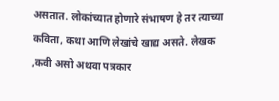असतात. लोकांच्यात होणारे संभाषण हे तर त्याच्या कविता, कथा आणि लेखांचे खाद्य असते. लेखक ,कवी असो अथवा पत्रकार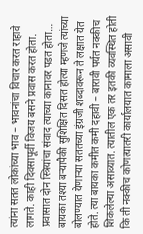त्यांना सतत लोकांच्या भाव – भावनांचा विचार करत राहावे लागते. काही दिवसापूर्वी विजय बसने प्रवास करत होता. प्रवासात दोन स्त्रियांचा संवाद त्याच्या कानावर पडत होता… बायका तश्या बऱ्यापैकी सुशिक्षित दिसत होत्या म्हणजे त्यांच्या बोलण्यात येणाऱ्या सततच्या इंग्रजी शब्दावरून ते लक्षात येत होते. त्या बायका कमीत कमी दहावी – बारावी पर्यत नक्कीच शिकलेल्या असाव्यात. त्यातील एक तर इतकी व्यवस्थित होती कि ती नक्कीच कोणत्यातरी कार्यालयात कामाला असावी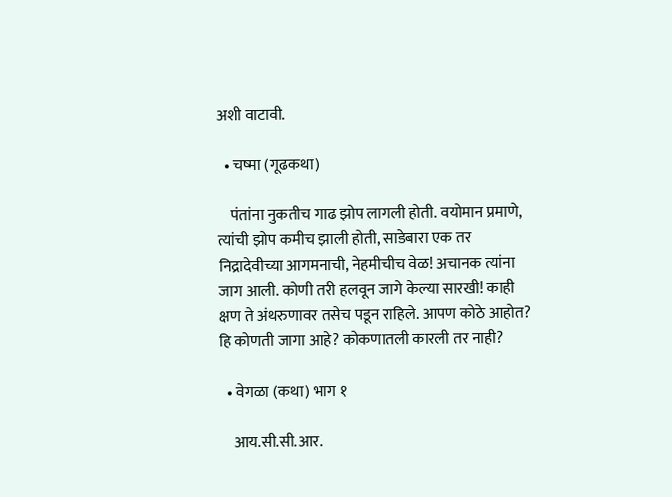अशी वाटावी.

  • चष्मा (गूढकथा)

    पंतांना नुकतीच गाढ झोप लागली होती. वयोमान प्रमाणे, त्यांची झोप कमीच झाली होती, साडेबारा एक तर निद्रादेवीच्या आगमनाची, नेहमीचीच वेळ! अचानक त्यांना जाग आली. कोणी तरी हलवून जागे केल्या सारखी! काही क्षण ते अंथरुणावर तसेच पडून राहिले. आपण कोठे आहोत? हि कोणती जागा आहे? कोकणातली कारली तर नाही?

  • वेगळा (कथा) भाग १

    आय.सी.सी.आर.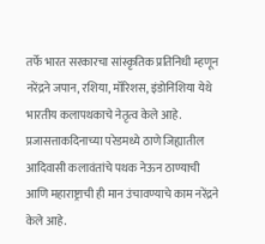तर्फे भारत सरकारचा सांस्कृतिक प्रतिनिधी म्हणून नरेंद्रने जपान, रशिया, मॉरिशस, इंडोनिशिया येथे भारतीय कलापथकाचे नेतृत्व केले आहे. प्रजासत्ताकदिनाच्या परेडमध्ये ठाणे जिह्यातील आदिवासी कलावंतांचे पथक नेऊन ठाण्याची आणि महाराष्ट्राची ही मान उंचावण्याचे काम नरेंद्रने केले आहे.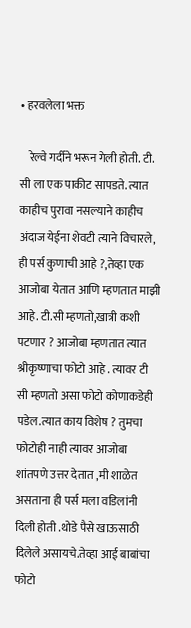• हरवलेला भक्त

    रेल्वे गर्दीने भरून गेली होती. टी. सी ला एक पाकीट सापडते. त्यात काहीच पुरावा नसल्याने काहीच अंदाज येईना शेवटी त्याने विचारले, ही पर्स कुणाची आहे ?,तेव्हा एक आजोबा येतात आणि म्हणतात माझी आहे. टी.सी म्हणतो,खात्री कशी पटणार ? आजोबा म्हणतात त्यात श्रीकृष्णाचा फोटो आहे . त्यावर टी सी म्हणतो असा फोटो कोणाकडेही पडेल.त्यात काय विशेष ? तुमचा फोटोही नाही त्यावर आजोबा शांतपणे उत्तर देतात ,मी शाळेत असताना ही पर्स मला वडिलांनी दिली होती .थोडे पैसे खाऊसाठी दिलेले असायचे.तेव्हा आई बाबांचा फोटो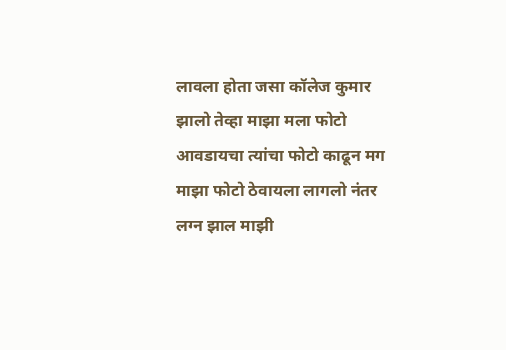लावला होता जसा कॉलेज कुमार झालो तेव्हा माझा मला फोटो आवडायचा त्यांचा फोटो काढून मग माझा फोटो ठेवायला लागलो नंतर लग्न झाल माझी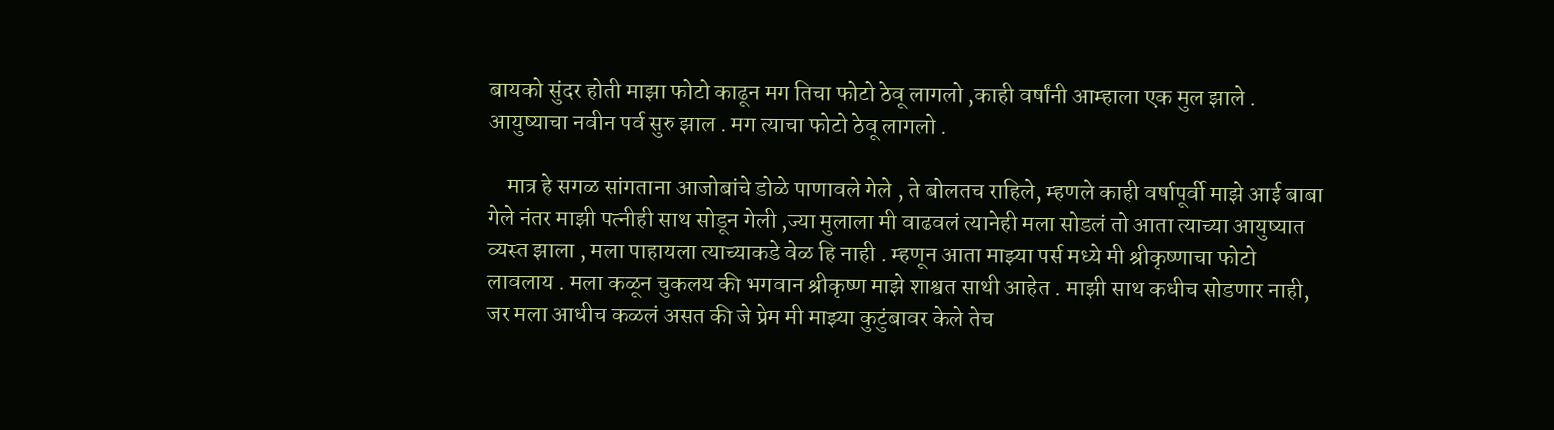बायको सुंदर होती माझा फोटो काढून मग तिचा फोटो ठेवू लागलो ,काही वर्षांनी आम्हाला एक मुल झाले . आयुष्याचा नवीन पर्व सुरु झाल . मग त्याचा फोटो ठेवू लागलो .

    मात्र हे सगळ सांगताना आजोबांचे डोळे पाणावले गेले , ते बोलतच राहिले, म्हणले काही वर्षापूर्वी माझे आई बाबा गेले नंतर माझी पत्नीही साथ सोडून गेली ,ज्या मुलाला मी वाढवलं त्यानेही मला सोडलं तो आता त्याच्या आयुष्यात व्यस्त झाला , मला पाहायला त्याच्याकडे वेळ हि नाही . म्हणून आता माझ्या पर्स मध्ये मी श्रीकृष्णाचा फोटो लावलाय . मला कळून चुकलय की भगवान श्रीकृष्ण माझे शाश्वत साथी आहेत . माझी साथ कधीच सोडणार नाही, जर मला आधीच कळलं असत की जे प्रेम मी माझ्या कुटुंबावर केले तेच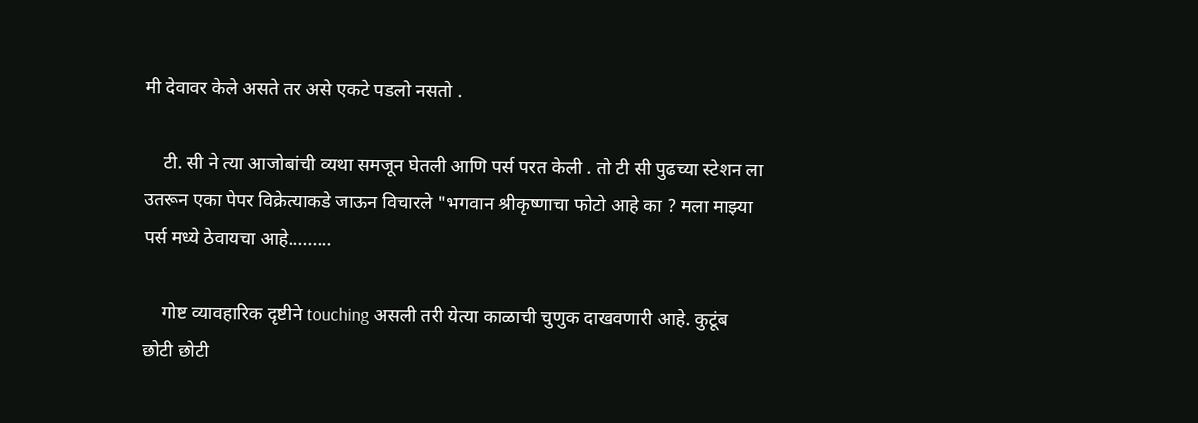मी देवावर केले असते तर असे एकटे पडलो नसतो .

    टी. सी ने त्या आजोबांची व्यथा समजून घेतली आणि पर्स परत केली . तो टी सी पुढच्या स्टेशन ला उतरून एका पेपर विक्रेत्याकडे जाऊन विचारले "भगवान श्रीकृष्णाचा फोटो आहे का ? मला माझ्या पर्स मध्ये ठेवायचा आहे.........

    गोष्ट व्यावहारिक दृष्टीने touching असली तरी येत्या काळाची चुणुक दाखवणारी आहे. कुटूंब छोटी छोटी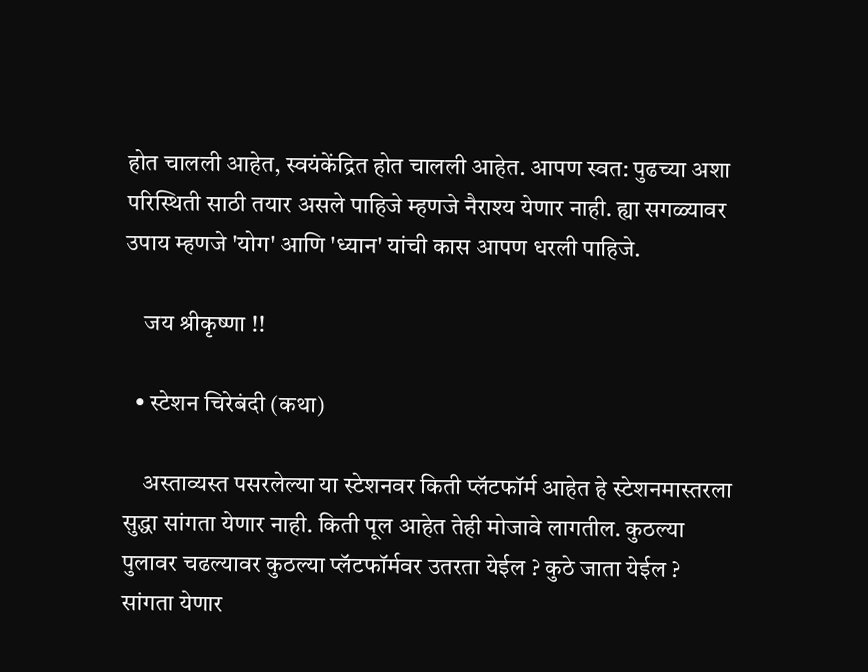होत चालली आहेत, स्वयंकेंद्रित होत चालली आहेत. आपण स्वत: पुढच्या अशा परिस्थिती साठी तयार असले पाहिजे म्हणजे नैराश्य येणार नाही. ह्या सगळ्यावर उपाय म्हणजे 'योग' आणि 'ध्यान' यांची कास आपण धरली पाहिजे.

    जय श्रीकृष्णा !!

  • स्टेशन चिरेबंदी (कथा)

    अस्ताव्यस्त पसरलेल्या या स्टेशनवर किती प्लॅटफॉर्म आहेत हे स्टेशनमास्तरला सुद्धा सांगता येणार नाही. किती पूल आहेत तेही मोजावे लागतील. कुठल्या पुलावर चढल्यावर कुठल्या प्लॅटफॉर्मवर उतरता येईल ? कुठे जाता येईल ? सांगता येणार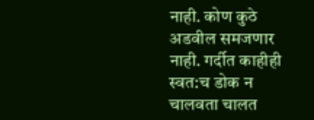नाही. कोण कुठे अडवील समजणार नाही. गर्दीत काहीही स्वत:च डोक न चालवता चालत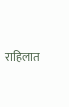राहिलात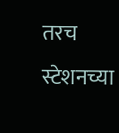तरच स्टेशनच्या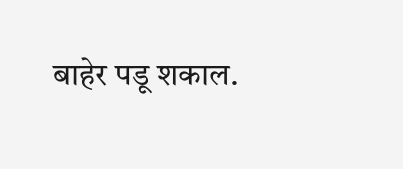बाहेर पडू शकाल.